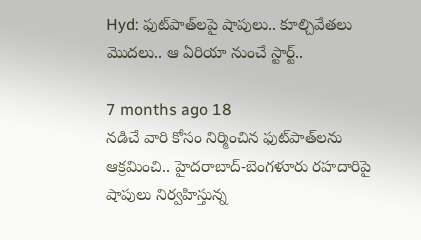Hyd: ఫుట్‌పాత్‌లపై షాపులు.. కూల్చివేతలు మొదలు.. ఆ ఏరియా నుంచే స్టార్ట్..

7 months ago 18
నడిచే వారి కోసం నిర్మించిన ఫుట్‌పాత్‌లను ఆక్రమించి.. హైదరాబాద్-బెంగళూరు రహదారిపై షాపులు నిర్వహిస్తున్న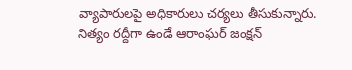వ్యాపారులపై అధికారులు చర్యలు తీసుకున్నారు. నిత్యం రద్దీగా ఉండే ఆరాంఘర్ జంక్షన్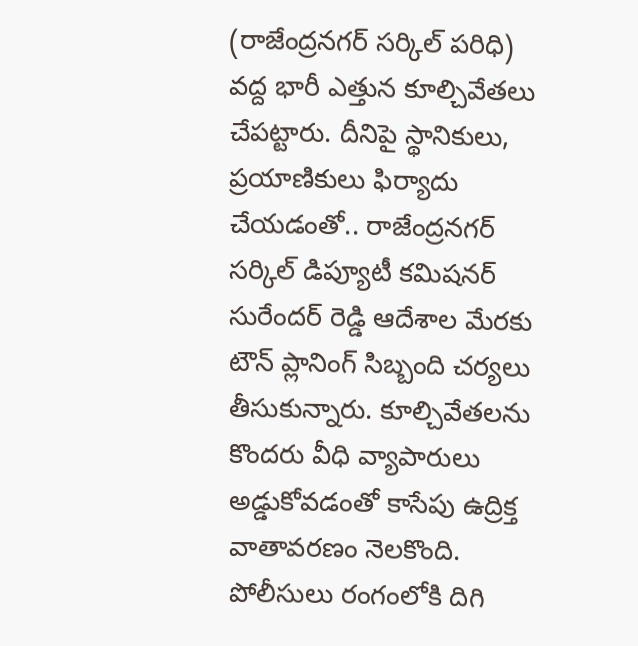(రాజేంద్రనగర్ సర్కిల్ పరిధి) వద్ద భారీ ఎత్తున కూల్చివేతలు చేపట్టారు. దీనిపై స్థానికులు, ప్రయాణికులు ఫిర్యాదు చేయడంతో.. రాజేంద్రనగర్ సర్కిల్ డిప్యూటీ కమిషనర్ సురేందర్ రెడ్డి ఆదేశాల మేరకు టౌన్ ప్లానింగ్ సిబ్బంది చర్యలు తీసుకున్నారు. కూల్చివేతలను కొందరు వీధి వ్యాపారులు అడ్డుకోవడంతో కాసేపు ఉద్రిక్త వాతావరణం నెలకొంది. పోలీసులు రంగంలోకి దిగి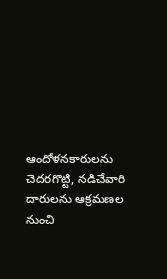ఆందోళనకారులను చెదరగొట్టి, నడిచేవారి దారులను ఆక్రమణల నుంచి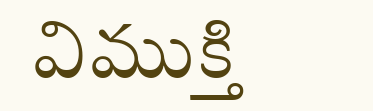విముక్తి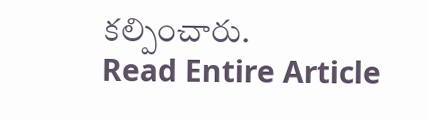కల్పించారు.
Read Entire Article